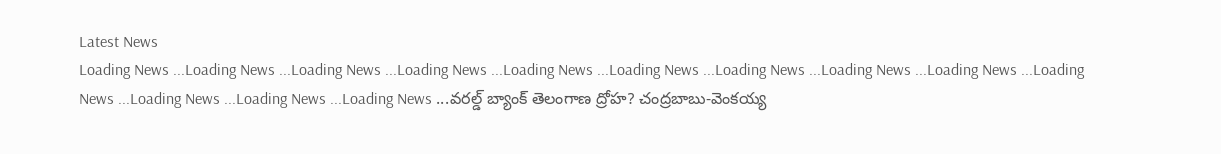Latest News
Loading News ...Loading News ...Loading News ...Loading News ...Loading News ...Loading News ...Loading News ...Loading News ...Loading News ...Loading News ...Loading News ...Loading News ...Loading News ...వరల్డ్ బ్యాంక్ తెలంగాణ ద్రోహ? చంద్రబాబు-వెంకయ్య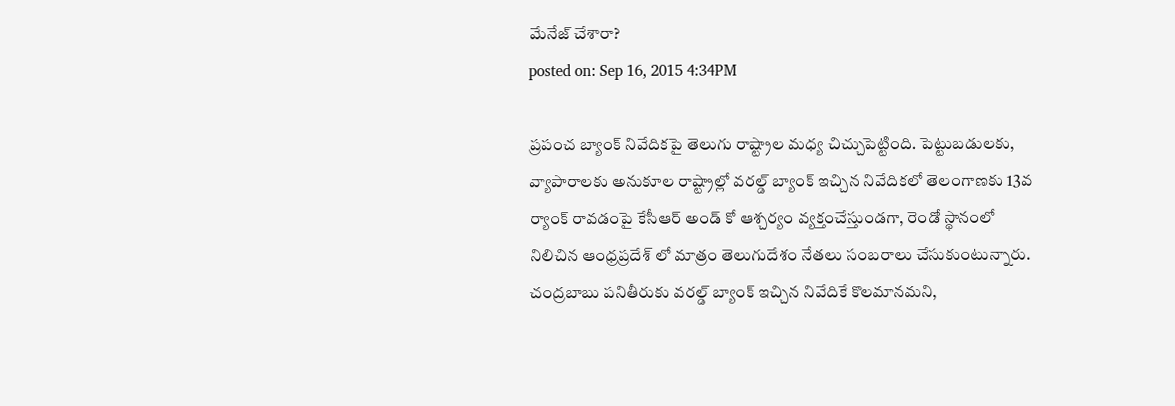మేనేజ్ చేశారా?
posted on: Sep 16, 2015 4:34PM

ప్రపంచ బ్యాంక్ నివేదికపై తెలుగు రాష్ట్రాల మధ్య చిచ్చుపెట్టింది. పెట్టుబడులకు, వ్యాపారాలకు అనుకూల రాష్ట్రాల్లో వరల్డ్ బ్యాంక్ ఇచ్చిన నివేదికలో తెలంగాణకు 13వ ర్యాంక్ రావడంపై కేసీఆర్ అండ్ కో ఆశ్చర్యం వ్యక్తంచేస్తుండగా, రెండో స్థానంలో నిలిచిన ఆంధ్రప్రదేశ్ లో మాత్రం తెలుగుదేశం నేతలు సంబరాలు చేసుకుంటున్నారు. చంద్రబాబు పనితీరుకు వరల్డ్ బ్యాంక్ ఇచ్చిన నివేదికే కొలమానమని,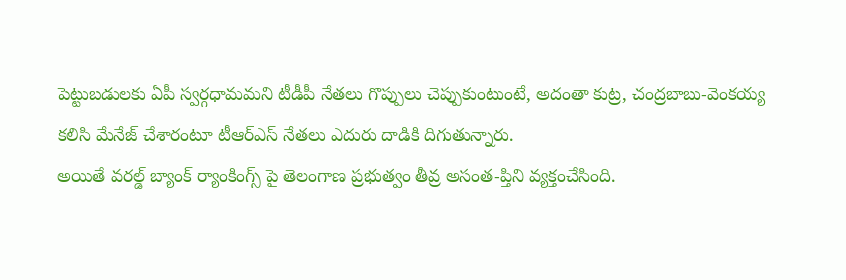పెట్టుబడులకు ఏపీ స్వర్గధామమని టీడీపీ నేతలు గొప్పులు చెప్పుకుంటుంటే, అదంతా కుట్ర, చంద్రబాబు-వెంకయ్య కలిసి మేనేజ్ చేశారంటూ టీఆర్ఎస్ నేతలు ఎదురు దాడికి దిగుతున్నారు.
అయితే వరల్డ్ బ్యాంక్ ర్యాంకింగ్స్ పై తెలంగాణ ప్రభుత్వం తీవ్ర అసంత-ప్తిని వ్యక్తంచేసింది.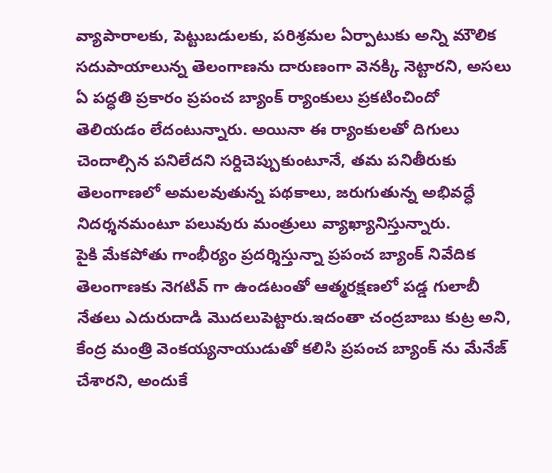వ్యాపారాలకు, పెట్టుబడులకు, పరిశ్రమల ఏర్పాటుకు అన్ని మౌలిక సదుపాయాలున్న తెలంగాణను దారుణంగా వెనక్కి నెట్టారని, అసలు ఏ పద్ధతి ప్రకారం ప్రపంచ బ్యాంక్ ర్యాంకులు ప్రకటించిందో తెలియడం లేదంటున్నారు. అయినా ఈ ర్యాంకులతో దిగులు చెందాల్సిన పనిలేదని సర్దిచెప్పుకుంటూనే, తమ పనితీరుకు తెలంగాణలో అమలవుతున్న పథకాలు, జరుగుతున్న అభివద్ధే నిదర్శనమంటూ పలువురు మంత్రులు వ్యాఖ్యానిస్తున్నారు.
పైకి మేకపోతు గాంభీర్యం ప్రదర్శిస్తున్నా ప్రపంచ బ్యాంక్ నివేదిక తెలంగాణకు నెగటివ్ గా ఉండటంతో ఆత్మరక్షణలో పడ్డ గులాబీ నేతలు ఎదురుదాడి మొదలుపెట్టారు.ఇదంతా చంద్రబాబు కుట్ర అని, కేంద్ర మంత్రి వెంకయ్యనాయుడుతో కలిసి ప్రపంచ బ్యాంక్ ను మేనేజ్ చేశారని, అందుకే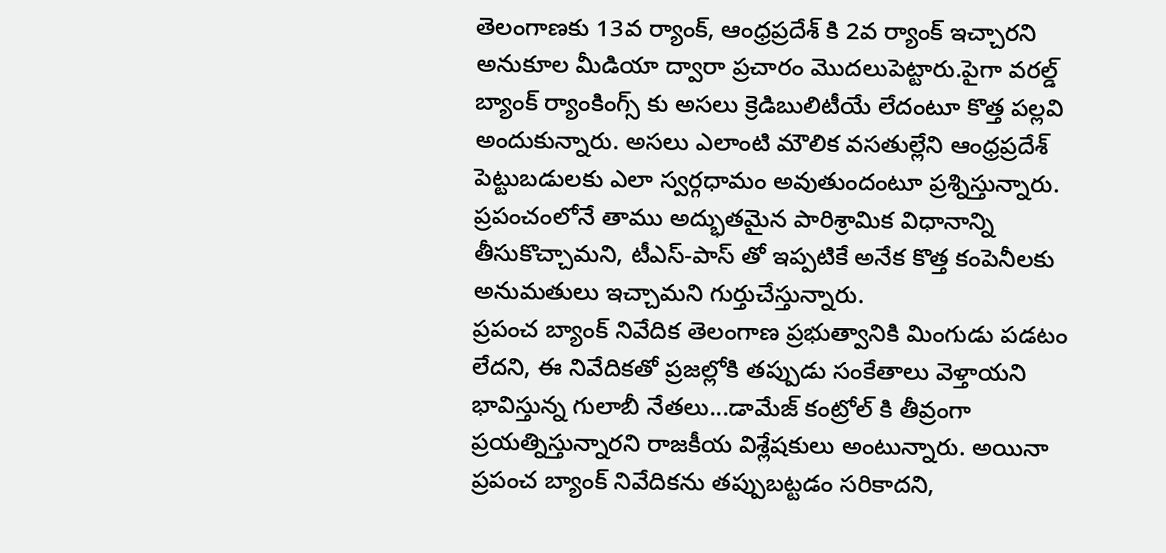తెలంగాణకు 13వ ర్యాంక్, ఆంధ్రప్రదేశ్ కి 2వ ర్యాంక్ ఇచ్చారని అనుకూల మీడియా ద్వారా ప్రచారం మొదలుపెట్టారు.పైగా వరల్డ్ బ్యాంక్ ర్యాంకింగ్స్ కు అసలు క్రెడిబులిటీయే లేదంటూ కొత్త పల్లవి అందుకున్నారు. అసలు ఎలాంటి మౌలిక వసతుల్లేని ఆంధ్రప్రదేశ్ పెట్టుబడులకు ఎలా స్వర్గధామం అవుతుందంటూ ప్రశ్నిస్తున్నారు. ప్రపంచంలోనే తాము అద్భుతమైన పారిశ్రామిక విధానాన్ని తీసుకొచ్చామని, టీఎస్-పాస్ తో ఇప్పటికే అనేక కొత్త కంపెనీలకు అనుమతులు ఇచ్చామని గుర్తుచేస్తున్నారు.
ప్రపంచ బ్యాంక్ నివేదిక తెలంగాణ ప్రభుత్వానికి మింగుడు పడటం లేదని, ఈ నివేదికతో ప్రజల్లోకి తప్పుడు సంకేతాలు వెళ్తాయని భావిస్తున్న గులాబీ నేతలు...డామేజ్ కంట్రోల్ కి తీవ్రంగా ప్రయత్నిస్తున్నారని రాజకీయ విశ్లేషకులు అంటున్నారు. అయినా ప్రపంచ బ్యాంక్ నివేదికను తప్పుబట్టడం సరికాదని,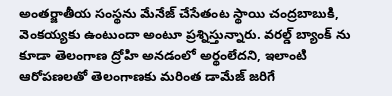అంతర్జాతీయ సంస్థను మేనేజ్ చేసేతంట స్థాయి చంద్రబాబుకి, వెంకయ్యకు ఉంటుందా అంటూ ప్రశ్నిస్తున్నారు. వరల్డ్ బ్యాంక్ ను కూడా తెలంగాణ ద్రోహి అనడంలో అర్థంలేదని, ఇలాంటి ఆరోపణలతో తెలంగాణకు మరింత డామేజ్ జరిగే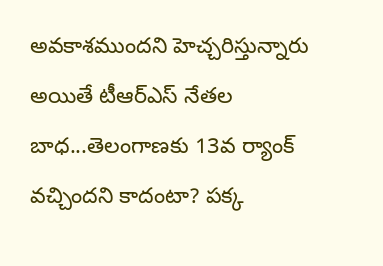అవకాశముందని హెచ్చరిస్తున్నారు
అయితే టీఆర్ఎస్ నేతల బాధ...తెలంగాణకు 13వ ర్యాంక్ వచ్చిందని కాదంటా? పక్క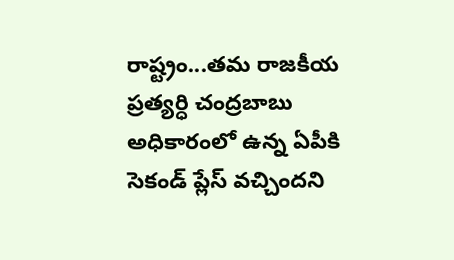రాష్ట్రం...తమ రాజకీయ ప్రత్యర్ధి చంద్రబాబు అధికారంలో ఉన్న ఏపీకి సెకండ్ ప్లేస్ వచ్చిందని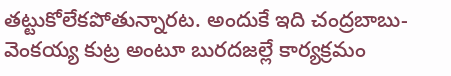తట్టుకోలేకపోతున్నారట. అందుకే ఇది చంద్రబాబు-వెంకయ్య కుట్ర అంటూ బురదజల్లే కార్యక్రమం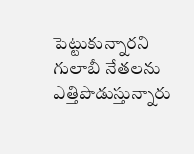పెట్టుకున్నారని గులాబీ నేతలను ఎత్తిపొడుస్తున్నారు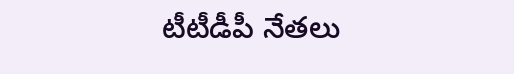టీటీడీపీ నేతలు